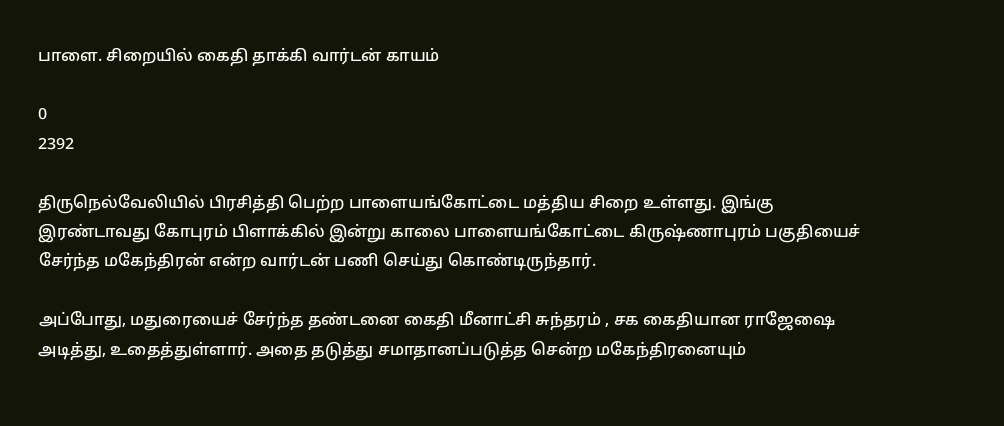பாளை. சிறையில் கைதி தாக்கி வார்டன் காயம்

0
2392

திருநெல்வேலியில் பிரசித்தி பெற்ற பாளையங்கோட்டை மத்திய சிறை உள்ளது. இங்கு இரண்டாவது கோபுரம் பிளாக்கில் இன்று காலை பாளையங்கோட்டை கிருஷ்ணாபுரம் பகுதியைச் சேர்ந்த மகேந்திரன் என்ற வார்டன் பணி செய்து கொண்டிருந்தார்.

அப்போது, மதுரையைச் சேர்ந்த தண்டனை கைதி மீனாட்சி சுந்தரம் , சக கைதியான ராஜேஷை அடித்து, உதைத்துள்ளார். அதை தடுத்து சமாதானப்படுத்த சென்ற மகேந்திரனையும்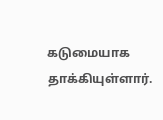கடுமையாக தாக்கியுள்ளார்.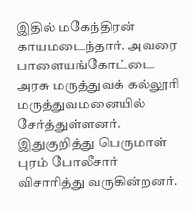இதில் மகேந்திரன் காயமடைந்தார். அவரை பாளையங்கோட்டை அரசு மருத்துவக் கல்லூரி மருத்துவமனையில் சேர்த்துள்ளனர். இதுகுறித்து பெருமாள் புரம் போலீசார் விசாரித்து வருகின்றனர்.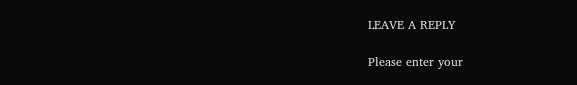LEAVE A REPLY

Please enter your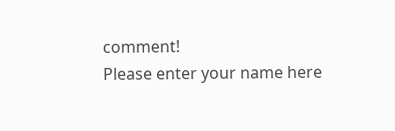comment!
Please enter your name here